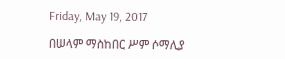Friday, May 19, 2017

በሠላም ማስከበር ሥም ሶማሊያ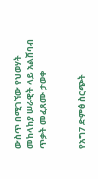ውስጥ በሚገኘው የህወሃት መከላከያ ሠራዊት ላይ አልሸባብ ጥቃት መፈጸሙ ታወቀ


የአግ7 ድምፅ ስርጭት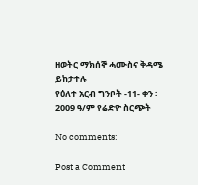ዘወትር ማክሰኞ ሓሙስና ቅዳሜ ይከታተሉ
የዕለተ አርብ ግንቦት -11- ቀን ፡ 2009 ዓ/ም የሬድዮ ስርጭት

No comments:

Post a Comment